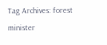Tag Archives: forest minister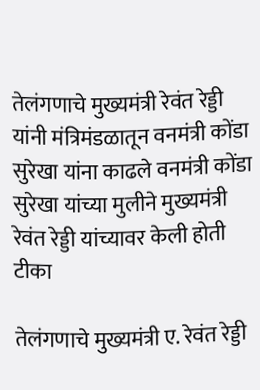तेलंगणाचे मुख्यमंत्री रेवंत रेड्डी यांनी मंत्रिमंडळातून वनमंत्री कोंडा सुरेखा यांना काढले वनमंत्री कोंडा सुरेखा यांच्या मुलीने मुख्यमंत्री रेवंत रेड्डी यांच्यावर केली होती टीका

तेलंगणाचे मुख्यमंत्री ए. रेवंत रेड्डी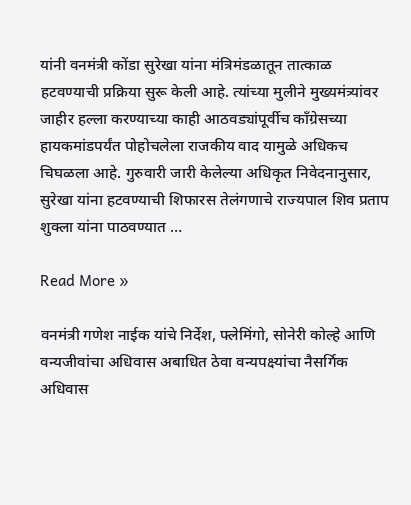यांनी वनमंत्री कोंडा सुरेखा यांना मंत्रिमंडळातून तात्काळ हटवण्याची प्रक्रिया सुरू केली आहे. त्यांच्या मुलीने मुख्यमंत्र्यांवर जाहीर हल्ला करण्याच्या काही आठवड्यांपूर्वीच काँग्रेसच्या हायकमांडपर्यंत पोहोचलेला राजकीय वाद यामुळे अधिकच चिघळला आहे. गुरुवारी जारी केलेल्या अधिकृत निवेदनानुसार, सुरेखा यांना हटवण्याची शिफारस तेलंगणाचे राज्यपाल शिव प्रताप शुक्ला यांना पाठवण्यात …

Read More »

वनमंत्री गणेश नाईक यांचे निर्देश, फ्लेमिंगो, सोनेरी कोल्हे आणि वन्यजीवांचा अधिवास अबाधित ठेवा वन्यपक्ष्यांचा नैसर्गिक अधिवास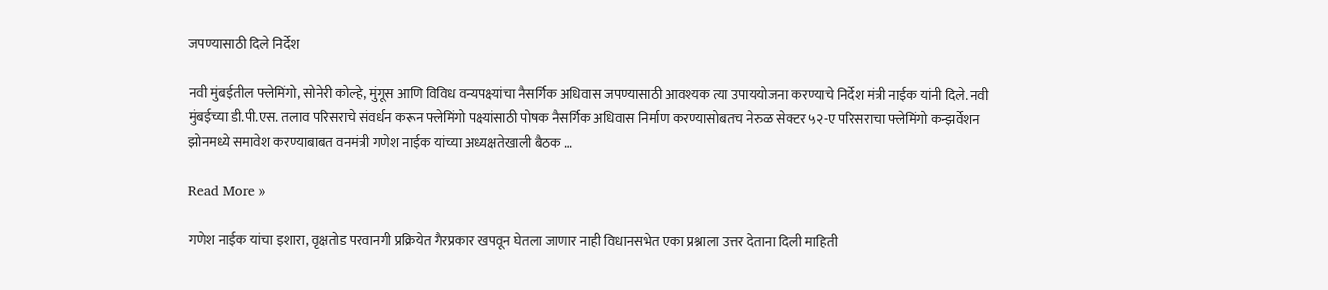जपण्यासाठी दिले निर्देश

नवी मुंबईतील फ्लेमिंगो, सोनेरी कोल्हे, मुंगूस आणि विविध वन्यपक्ष्यांचा नैसर्गिक अधिवास जपण्यासाठी आवश्यक त्या उपाययोजना करण्याचे निर्देश मंत्री नाईक यांनी दिले. नवी मुंबईच्या डी.पी.एस. तलाव परिसराचे संवर्धन करून फ्लेमिंगो पक्ष्यांसाठी पोषक नैसर्गिक अधिवास निर्माण करण्यासोबतच नेरुळ सेक्टर ५२-ए परिसराचा फ्लेमिंगो कन्झर्वेशन झोनमध्ये समावेश करण्याबाबत वनमंत्री गणेश नाईक यांच्या अध्यक्षतेखाली बैठक …

Read More »

गणेश नाईक यांचा इशारा, वृक्षतोड परवानगी प्रक्रियेत गैरप्रकार खपवून घेतला जाणार नाही विधानसभेत एका प्रश्नाला उत्तर देताना दिली माहिती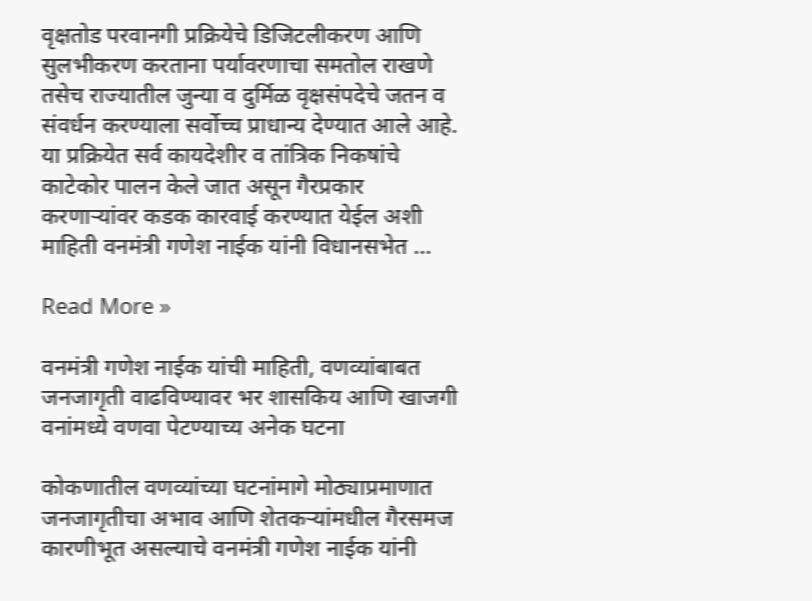वृक्षतोड परवानगी प्रक्रियेचे डिजिटलीकरण आणि सुलभीकरण करताना पर्यावरणाचा समतोल राखणे तसेच राज्यातील जुन्या व दुर्मिळ वृक्षसंपदेचे जतन व संवर्धन करण्याला सर्वोच्च प्राधान्य देण्यात आले आहे. या प्रक्रियेत सर्व कायदेशीर व तांत्रिक निकषांचे काटेकोर पालन केले जात असून गैरप्रकार करणाऱ्यांवर कडक कारवाई करण्यात येईल अशी माहिती वनमंत्री गणेश नाईक यांनी विधानसभेत …

Read More »

वनमंत्री गणेश नाईक यांची माहिती, वणव्यांबाबत जनजागृती वाढविण्यावर भर शासकिय आणि खाजगी वनांमध्ये वणवा पेटण्याच्य अनेक घटना

कोकणातील वणव्यांच्या घटनांमागे मोठ्याप्रमाणात जनजागृतीचा अभाव आणि शेतकऱ्यांमधील गैरसमज कारणीभूत असल्याचे वनमंत्री गणेश नाईक यांनी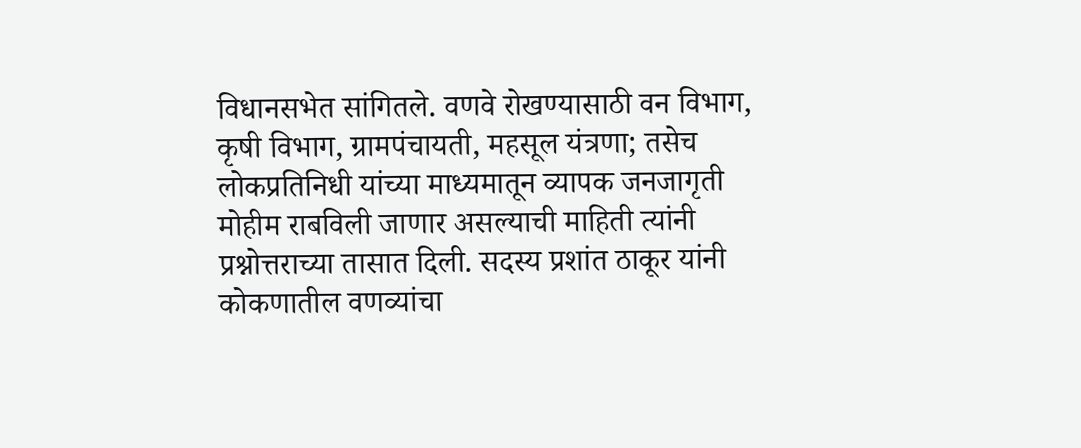विधानसभेत सांगितले. वणवे रोखण्यासाठी वन विभाग, कृषी विभाग, ग्रामपंचायती, महसूल यंत्रणा; तसेच लोकप्रतिनिधी यांच्या माध्यमातून व्यापक जनजागृती मोहीम राबविली जाणार असल्याची माहिती त्यांनी प्रश्नोत्तराच्या तासात दिली. सदस्य प्रशांत ठाकूर यांनी कोकणातील वणव्यांचा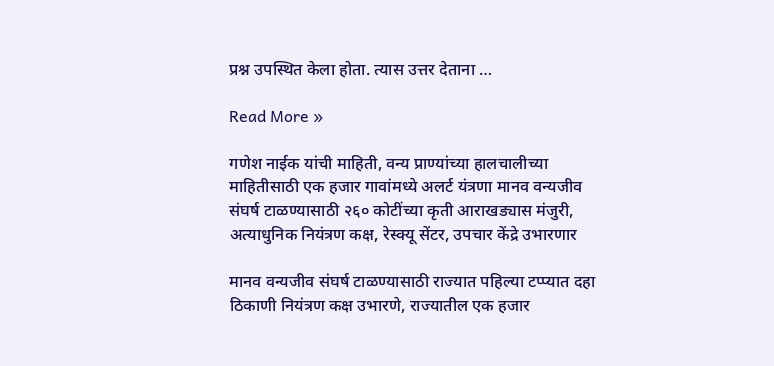प्रश्न उपस्थित केला होता. त्यास उत्तर देताना …

Read More »

गणेश नाईक यांची माहिती, वन्य प्राण्यांच्या हालचालीच्या माहितीसाठी एक हजार गावांमध्ये अलर्ट यंत्रणा मानव वन्यजीव संघर्ष टाळण्यासाठी २६० कोटींच्या कृती आराखड्यास मंजुरी, अत्याधुनिक नियंत्रण कक्ष, रेस्क्यू सेंटर, उपचार केंद्रे उभारणार

मानव वन्यजीव संघर्ष टाळण्यासाठी राज्यात पहिल्या टप्प्यात दहा ठिकाणी नियंत्रण कक्ष उभारणे, राज्यातील एक हजार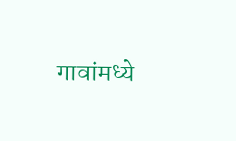गावांमध्ये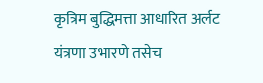कृत्रिम बुद्धिमत्ता आधारित अर्लट यंत्रणा उभारणे तसेच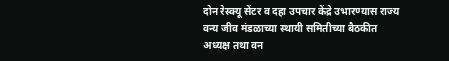दोन रेस्क्यू सेंटर व दहा उपचार केंद्रे उभारण्यास राज्य वन्य जीव मंडळाच्या स्थायी समितीच्या बैठकीत अध्यक्ष तथा वन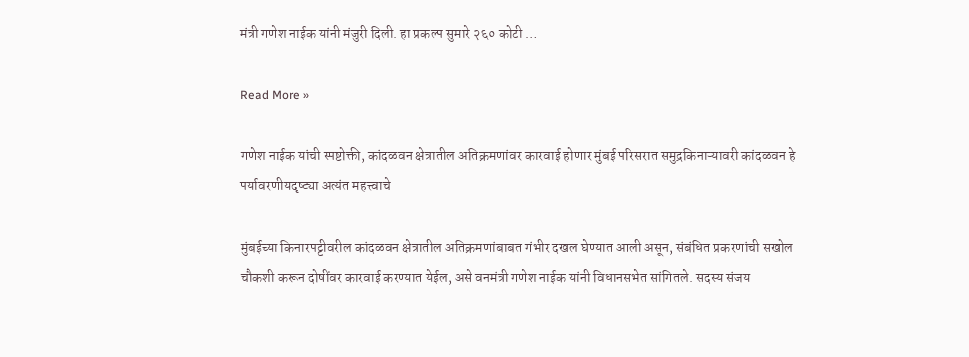मंत्री गणेश नाईक यांनी मंजुरी दिली. हा प्रकल्प सुमारे २६० कोटी …

Read More »

गणेश नाईक यांची स्पष्टोक्ती, कांदळवन क्षेत्रातील अतिक्रमणांवर कारवाई होणार मुंबई परिसरात समुद्रकिनाऱ्यावरी कांदळवन हे पर्यावरणीयदृष्ट्या अत्यंत महत्त्वाचे

मुंबईच्या किनारपट्टीवरील कांदळवन क्षेत्रातील अतिक्रमणांबाबत गंभीर दखल घेण्यात आली असून, संबंधित प्रकरणांची सखोल चौकशी करून दोषींवर कारवाई करण्यात येईल, असे वनमंत्री गणेश नाईक यांनी विधानसभेत सांगितले. सदस्य संजय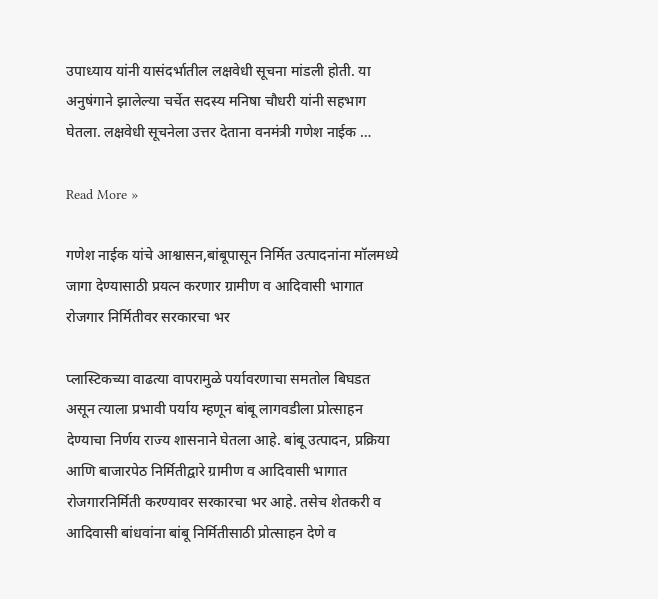उपाध्याय यांनी यासंदर्भातील लक्षवेधी सूचना मांडली होती. या अनुषंगाने झालेल्या चर्चेत सदस्य मनिषा चौधरी यांनी सहभाग घेतला. लक्षवेधी सूचनेला उत्तर देताना वनमंत्री गणेश नाईक …

Read More »

गणेश नाईक यांचे आश्वासन,बांबूपासून निर्मित उत्पादनांना मॉलमध्ये जागा देण्यासाठी प्रयत्न करणार ग्रामीण व आदिवासी भागात रोजगार निर्मितीवर सरकारचा भर

प्लास्टिकच्या वाढत्या वापरामुळे पर्यावरणाचा समतोल बिघडत असून त्याला प्रभावी पर्याय म्हणून बांबू लागवडीला प्रोत्साहन देण्याचा निर्णय राज्य शासनाने घेतला आहे. बांबू उत्पादन, प्रक्रिया आणि बाजारपेठ निर्मितीद्वारे ग्रामीण व आदिवासी भागात रोजगारनिर्मिती करण्यावर सरकारचा भर आहे. तसेच शेतकरी व आदिवासी बांधवांना बांबू निर्मितीसाठी प्रोत्साहन देणे व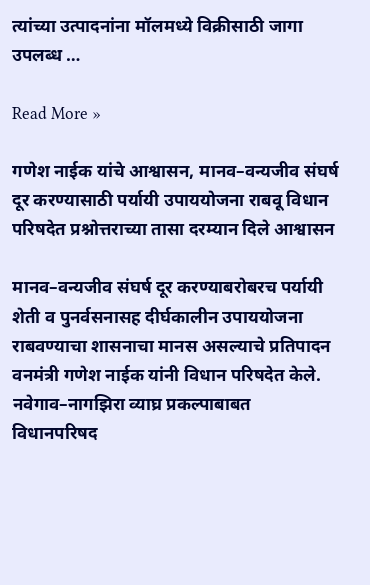त्यांच्या उत्पादनांना मॉलमध्ये विक्रीसाठी जागा उपलब्ध …

Read More »

गणेश नाईक यांचे आश्वासन, मानव–वन्यजीव संघर्ष दूर करण्यासाठी पर्यायी उपाययोजना राबवू विधान परिषदेत प्रश्नोत्तराच्या तासा दरम्यान दिले आश्वासन

मानव–वन्यजीव संघर्ष दूर करण्याबरोबरच पर्यायी शेती व पुनर्वसनासह दीर्घकालीन उपाययोजना राबवण्याचा शासनाचा मानस असल्याचे प्रतिपादन वनमंत्री गणेश नाईक यांनी विधान परिषदेत केले. नवेगाव–नागझिरा व्याघ्र प्रकल्पाबाबत विधानपरिषद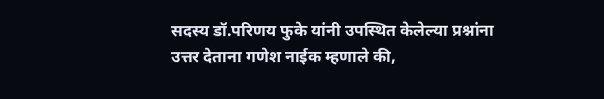सदस्य डॉ.परिणय फुके यांनी उपस्थित केलेल्या प्रश्नांना उत्तर देताना गणेश नाईक म्हणाले की,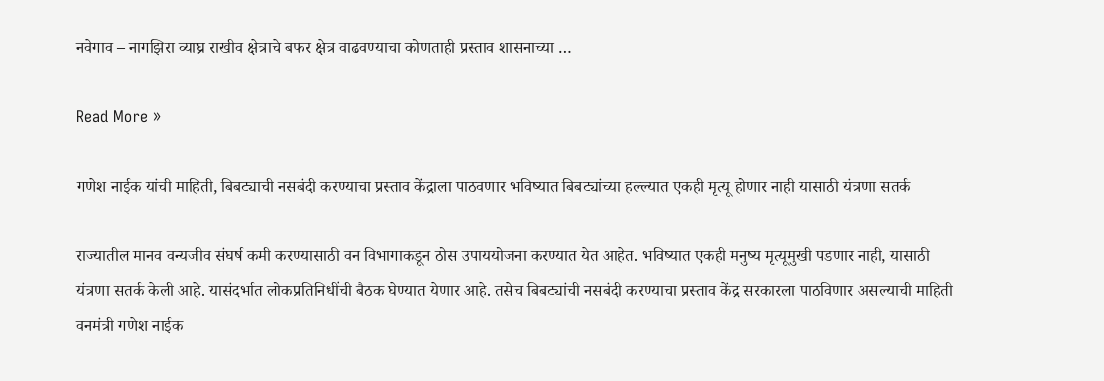नवेगाव – नागझिरा व्याघ्र राखीव क्षेत्राचे बफर क्षेत्र वाढवण्याचा कोणताही प्रस्ताव शासनाच्या …

Read More »

गणेश नाईक यांची माहिती, बिबट्याची नसबंदी करण्याचा प्रस्ताव केंद्राला पाठवणार भविष्यात बिबट्यांच्या हल्ल्यात एकही मृत्यू होणार नाही यासाठी यंत्रणा सतर्क

राज्यातील मानव वन्यजीव संघर्ष कमी करण्यासाठी वन विभागाकडून ठोस उपाययोजना करण्यात येत आहेत. भविष्यात एकही मनुष्य मृत्यूमुखी पडणार नाही, यासाठी यंत्रणा सतर्क केली आहे. यासंदर्भात लोकप्रतिनिधींची बैठक घेण्यात येणार आहे. तसेच बिबट्यांची नसबंदी करण्याचा प्रस्ताव केंद्र सरकारला पाठविणार असल्याची माहिती वनमंत्री गणेश नाईक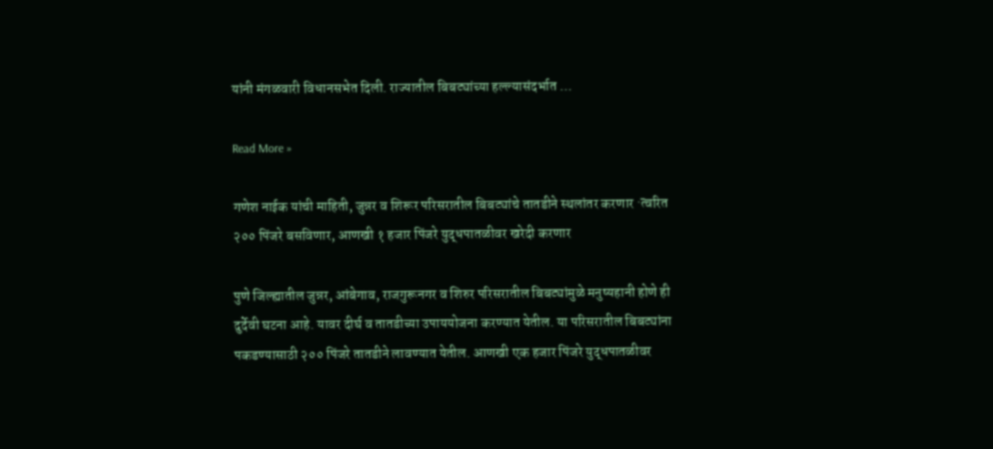यांनी मंगळवारी विधानसभेत दिली. राज्यातील बिबट्यांच्या हल्ल्यासंदर्भात …

Read More »

गणेश नाईक यांची माहिती, जुन्नर व शिरूर परिसरातील बिबट्यांचे तातडीने स्थलांतर करणार ·त्वरित २०० पिंजरे बसविणार, आणखी १ हजार पिंजरे युद्धपातळीवर खरेदी करणार

पुणे जिल्ह्यातील जुन्नर, आंबेगाव, राजगुरूनगर व शिरुर परिसरातील बिबट्यांमुळे मनुष्यहानी होणे ही दुर्देवी घटना आहे. यावर दीर्घ व तातडीच्या उपाययोजना करण्यात येतील. या परिसरातील बिबट्यांना पकडण्यासाठी २०० पिंजरे तातडीने लावण्यात येतील. आणखी एक हजार पिंजरे युद्धपातळीवर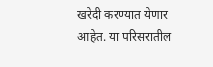खरेदी करण्यात येणार आहेत. या परिसरातील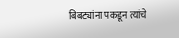बिबट्यांना पकडून त्यांचे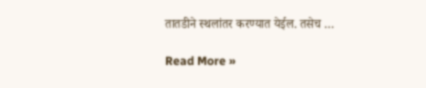तातडीने स्थलांतर करण्यात येईल. तसेच …

Read More »